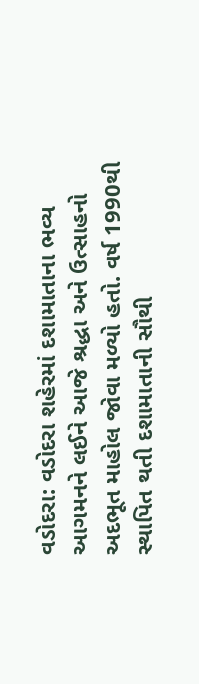વડોદરા: વડોદરા શહેરમાં દશામાતાના ભવ્ય આગમનને લઈને આજે શ્રદ્ધા અને ઉત્સાહનો અદભૂત માહોલ જોવા મળ્યો હતો. વર્ષ 1990થી સ્થાપિત થતી દશામાતાની સૌથી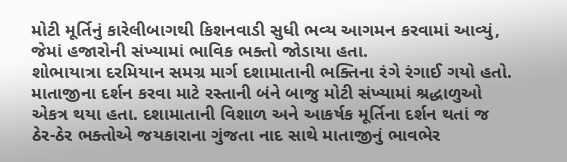મોટી મૂર્તિનું કારેલીબાગથી કિશનવાડી સુધી ભવ્ય આગમન કરવામાં આવ્યું, જેમાં હજારોની સંખ્યામાં ભાવિક ભક્તો જોડાયા હતા.
શોભાયાત્રા દરમિયાન સમગ્ર માર્ગ દશામાતાની ભક્તિના રંગે રંગાઈ ગયો હતો. માતાજીના દર્શન કરવા માટે રસ્તાની બંને બાજુ મોટી સંખ્યામાં શ્રદ્ધાળુઓ એકત્ર થયા હતા. દશામાતાની વિશાળ અને આકર્ષક મૂર્તિના દર્શન થતાં જ ઠેર-ઠેર ભક્તોએ જયકારાના ગુંજતા નાદ સાથે માતાજીનું ભાવભેર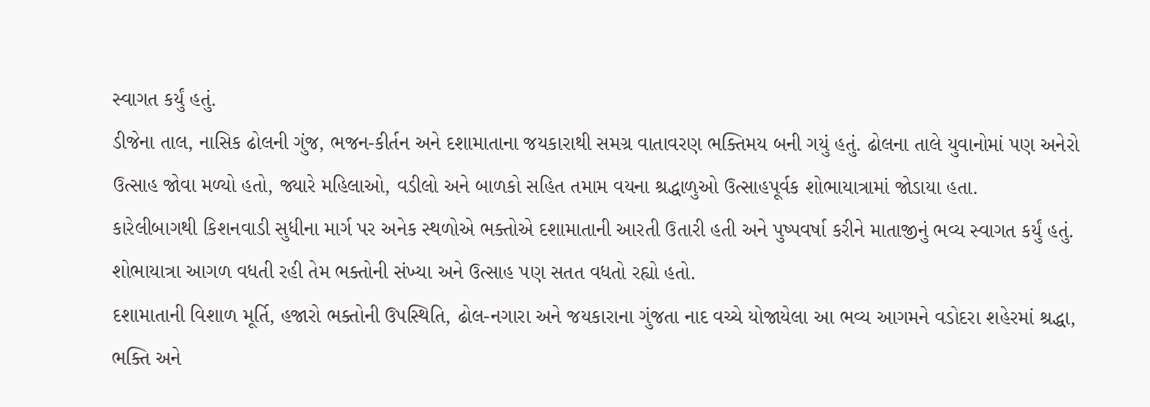સ્વાગત કર્યું હતું.
ડીજેના તાલ, નાસિક ઢોલની ગુંજ, ભજન-કીર્તન અને દશામાતાના જયકારાથી સમગ્ર વાતાવરણ ભક્તિમય બની ગયું હતું. ઢોલના તાલે યુવાનોમાં પણ અનેરો ઉત્સાહ જોવા મળ્યો હતો, જ્યારે મહિલાઓ, વડીલો અને બાળકો સહિત તમામ વયના શ્રદ્ધાળુઓ ઉત્સાહપૂર્વક શોભાયાત્રામાં જોડાયા હતા.
કારેલીબાગથી કિશનવાડી સુધીના માર્ગ પર અનેક સ્થળોએ ભક્તોએ દશામાતાની આરતી ઉતારી હતી અને પુષ્પવર્ષા કરીને માતાજીનું ભવ્ય સ્વાગત કર્યું હતું. શોભાયાત્રા આગળ વધતી રહી તેમ ભક્તોની સંખ્યા અને ઉત્સાહ પણ સતત વધતો રહ્યો હતો.
દશામાતાની વિશાળ મૂર્તિ, હજારો ભક્તોની ઉપસ્થિતિ, ઢોલ-નગારા અને જયકારાના ગુંજતા નાદ વચ્ચે યોજાયેલા આ ભવ્ય આગમને વડોદરા શહેરમાં શ્રદ્ધા, ભક્તિ અને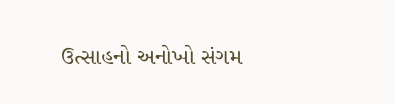ઉત્સાહનો અનોખો સંગમ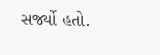સર્જ્યો હતો.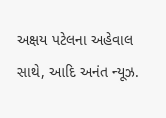અક્ષય પટેલના અહેવાલ સાથે, આદિ અનંત ન્યૂઝ.